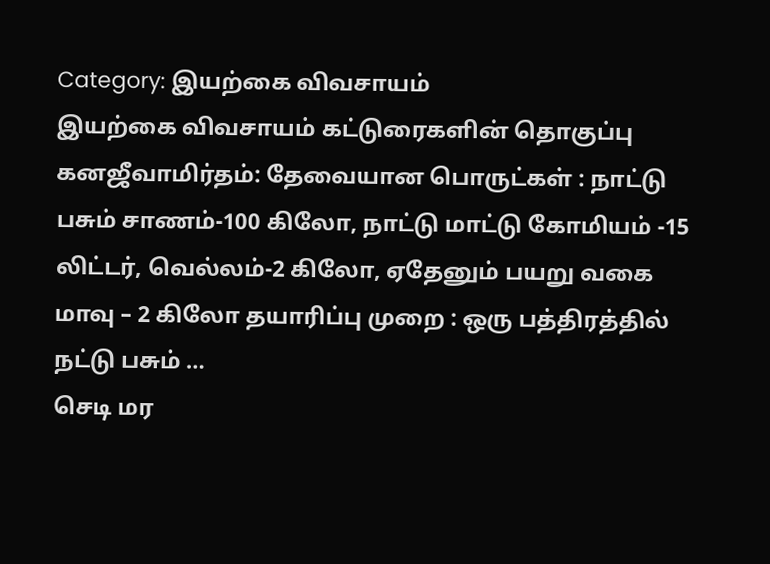Category: இயற்கை விவசாயம்
இயற்கை விவசாயம் கட்டுரைகளின் தொகுப்பு
கனஜீவாமிர்தம்: தேவையான பொருட்கள் : நாட்டு பசும் சாணம்-100 கிலோ, நாட்டு மாட்டு கோமியம் -15 லிட்டர், வெல்லம்-2 கிலோ, ஏதேனும் பயறு வகை மாவு – 2 கிலோ தயாரிப்பு முறை : ஒரு பத்திரத்தில் நட்டு பசும் …
செடி மர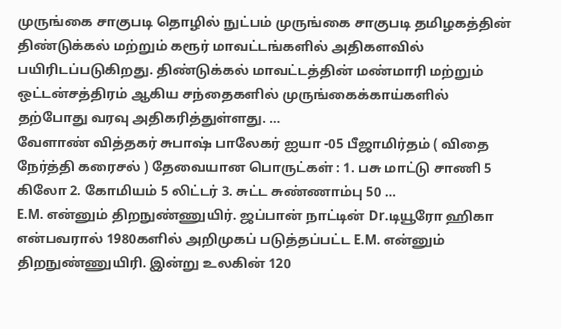முருங்கை சாகுபடி தொழில் நுட்பம் முருங்கை சாகுபடி தமிழகத்தின் திண்டுக்கல் மற்றும் கரூர் மாவட்டங்களில் அதிகளவில் பயிரிடப்படுகிறது. திண்டுக்கல் மாவட்டத்தின் மண்மாரி மற்றும் ஒட்டன்சத்திரம் ஆகிய சந்தைகளில் முருங்கைக்காய்களில் தற்போது வரவு அதிகரித்துள்ளது. …
வேளாண் வித்தகர் சுபாஷ் பாலேகர் ஐயா -05 பீஜாமிர்தம் ( விதை நேர்த்தி கரைசல் ) தேவையான பொருட்கள் : 1. பசு மாட்டு சாணி 5 கிலோ 2. கோமியம் 5 லிட்டர் 3. சுட்ட சுண்ணாம்பு 50 …
E.M. என்னும் திறநுண்ணுயிர். ஜப்பான் நாட்டின் Dr.டியூரோ ஹிகா என்பவரால் 1980களில் அறிமுகப் படுத்தப்பட்ட E.M. என்னும் திறநுண்ணுயிரி. இன்று உலகின் 120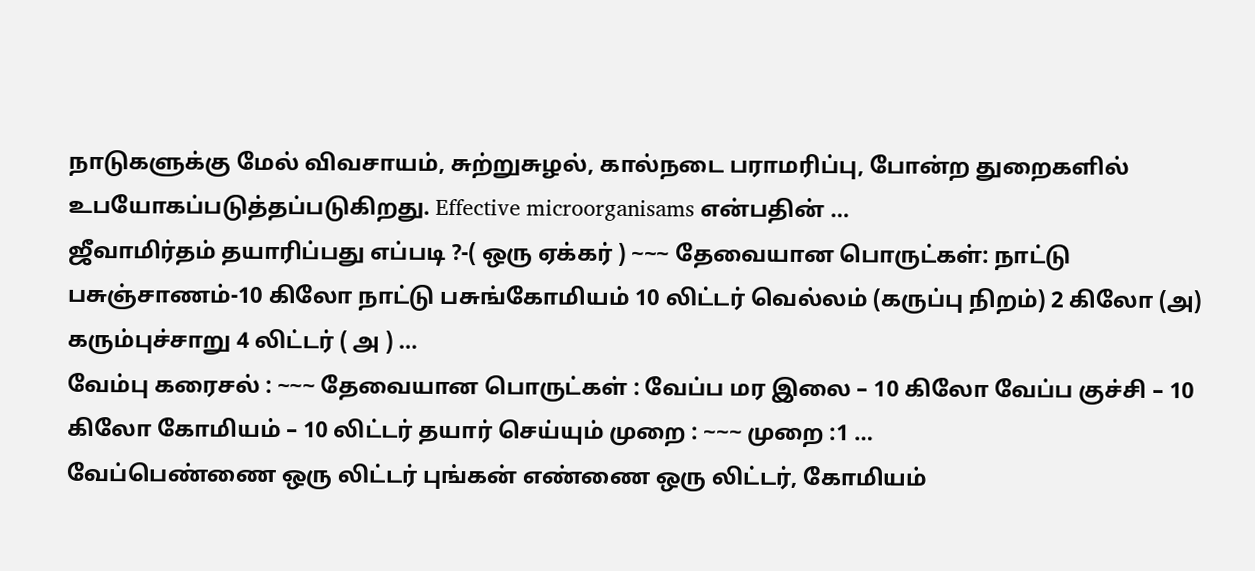நாடுகளுக்கு மேல் விவசாயம், சுற்றுசுழல், கால்நடை பராமரிப்பு, போன்ற துறைகளில் உபயோகப்படுத்தப்படுகிறது. Effective microorganisams என்பதின் …
ஜீவாமிர்தம் தயாரிப்பது எப்படி ?-( ஒரு ஏக்கர் ) ~~~ தேவையான பொருட்கள்: நாட்டு பசுஞ்சாணம்-10 கிலோ நாட்டு பசுங்கோமியம் 10 லிட்டர் வெல்லம் (கருப்பு நிறம்) 2 கிலோ (அ) கரும்புச்சாறு 4 லிட்டர் ( அ ) …
வேம்பு கரைசல் : ~~~ தேவையான பொருட்கள் : வேப்ப மர இலை – 10 கிலோ வேப்ப குச்சி – 10 கிலோ கோமியம் – 10 லிட்டர் தயார் செய்யும் முறை : ~~~ முறை :1 …
வேப்பெண்ணை ஒரு லிட்டர் புங்கன் எண்ணை ஒரு லிட்டர், கோமியம்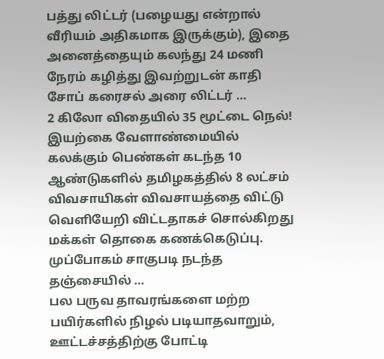பத்து லிட்டர் (பழையது என்றால் வீரியம் அதிகமாக இருக்கும்), இதை அனைத்தையும் கலந்து 24 மணி நேரம் கழித்து இவற்றுடன் காதி சோப் கரைசல் அரை லிட்டர் …
2 கிலோ விதையில் 35 மூட்டை நெல்! இயற்கை வேளாண்மையில் கலக்கும் பெண்கள் கடந்த 10 ஆண்டுகளில் தமிழகத்தில் 8 லட்சம் விவசாயிகள் விவசாயத்தை விட்டு வெளியேறி விட்டதாகச் சொல்கிறது மக்கள் தொகை கணக்கெடுப்பு. முப்போகம் சாகுபடி நடந்த தஞ்சையில் …
பல பருவ தாவரங்களை மற்ற பயிர்களில் நிழல் படியாதவாறும், ஊட்டச்சத்திற்கு போட்டி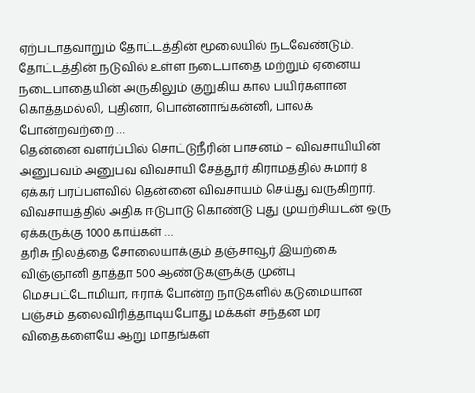ஏற்படாதவாறும் தோட்டத்தின் மூலையில் நடவேண்டும். தோட்டத்தின் நடுவில் உள்ள நடைபாதை மற்றும் ஏனைய நடைபாதையின் அருகிலும் குறுகிய கால பயிர்களான கொத்தமல்லி, புதினா, பொன்னாங்கன்னி, பாலக் போன்றவற்றை …
தென்னை வளர்ப்பில் சொட்டுநீரின் பாசனம் – விவசாயியின் அனுபவம் அனுபவ விவசாயி சேத்தூர் கிராமத்தில் சுமார் 8 ஏக்கர் பரப்பளவில் தென்னை விவசாயம் செய்து வருகிறார். விவசாயத்தில் அதிக ஈடுபாடு கொண்டு புது முயற்சியடன் ஒரு ஏக்கருக்கு 1000 காய்கள் …
தரிசு நிலத்தை சோலையாக்கும் தஞ்சாவூர் இயற்கை விஞ்ஞானி தாத்தா 500 ஆண்டுகளுக்கு முன்பு மெசபட்டோமியா, ஈராக் போன்ற நாடுகளில் கடுமையான பஞ்சம் தலைவிரித்தாடியபோது மக்கள் சந்தன மர விதைகளையே ஆறு மாதங்கள்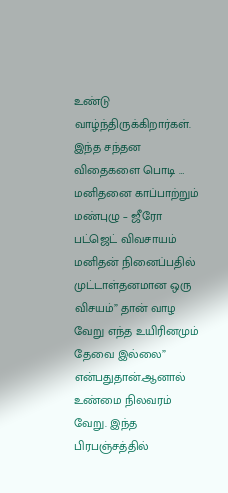உண்டு வாழ்ந்திருக்கிறார்கள். இந்த சந்தன விதைகளை பொடி …
மனிதனை காப்பாற்றும் மண்புழு – ஜீரோ பட்ஜெட் விவசாயம் மனிதன் நினைப்பதில் முட்டாள்தனமான ஒரு விசயம்” தான் வாழ வேறு எந்த உயிரினமும் தேவை இல்லை” என்பதுதான்.ஆனால் உண்மை நிலவரம் வேறு. இந்த பிரபஞ்சத்தில்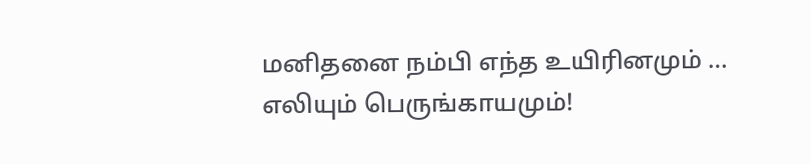மனிதனை நம்பி எந்த உயிரினமும் …
எலியும் பெருங்காயமும்!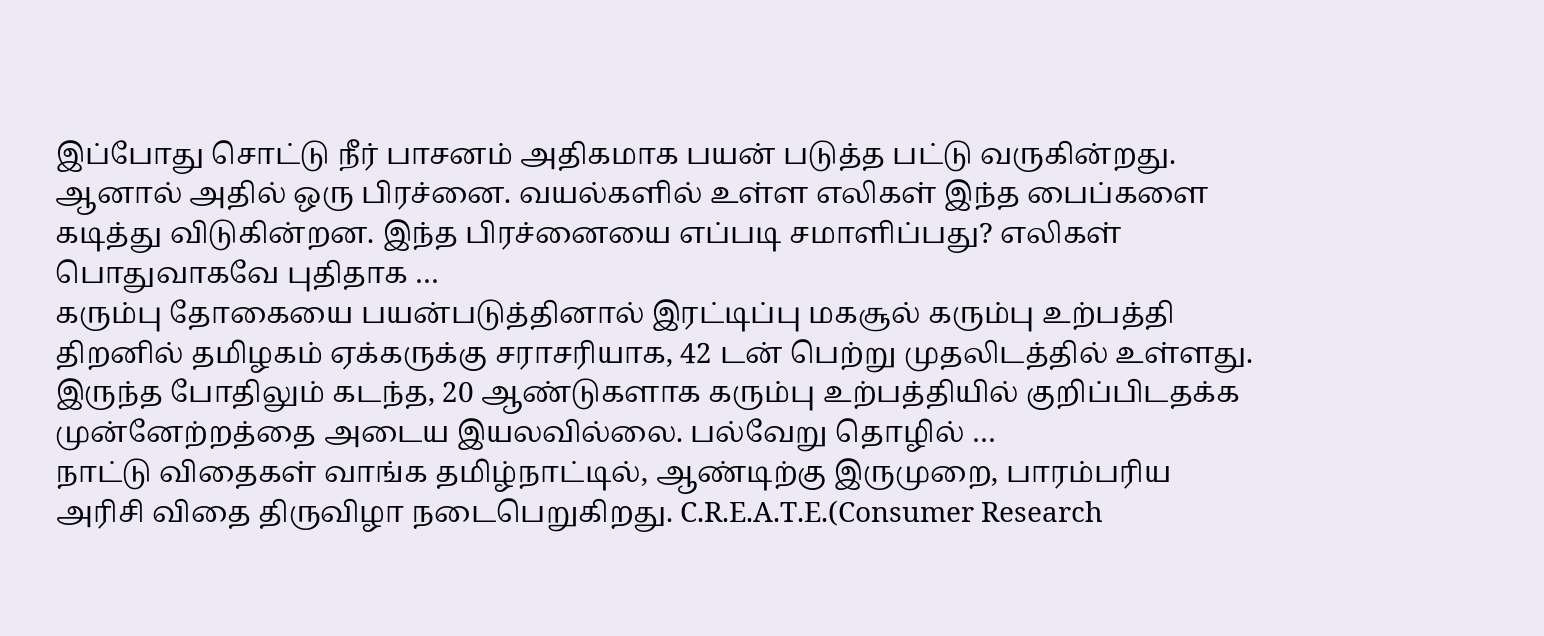இப்போது சொட்டு நீர் பாசனம் அதிகமாக பயன் படுத்த பட்டு வருகின்றது. ஆனால் அதில் ஒரு பிரச்னை. வயல்களில் உள்ள எலிகள் இந்த பைப்களை கடித்து விடுகின்றன. இந்த பிரச்னையை எப்படி சமாளிப்பது? எலிகள் பொதுவாகவே புதிதாக …
கரும்பு தோகையை பயன்படுத்தினால் இரட்டிப்பு மகசூல் கரும்பு உற்பத்தி திறனில் தமிழகம் ஏக்கருக்கு சராசரியாக, 42 டன் பெற்று முதலிடத்தில் உள்ளது. இருந்த போதிலும் கடந்த, 20 ஆண்டுகளாக கரும்பு உற்பத்தியில் குறிப்பிடதக்க முன்னேற்றத்தை அடைய இயலவில்லை. பல்வேறு தொழில் …
நாட்டு விதைகள் வாங்க தமிழ்நாட்டில், ஆண்டிற்கு இருமுறை, பாரம்பரிய அரிசி விதை திருவிழா நடைபெறுகிறது. C.R.E.A.T.E.(Consumer Research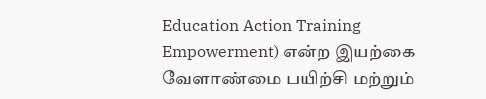Education Action Training Empowerment) என்ற இயற்கை வேளாண்மை பயிற்சி மற்றும்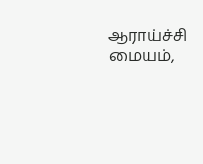ஆராய்ச்சி மையம்,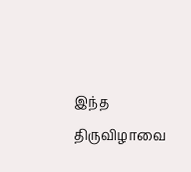இந்த திருவிழாவை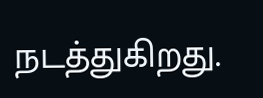நடத்துகிறது.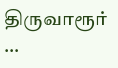திருவாரூர் …